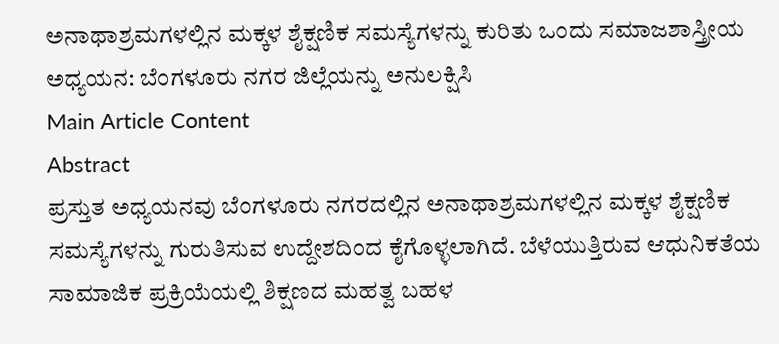ಅನಾಥಾಶ್ರಮಗಳಲ್ಲಿನ ಮಕ್ಕಳ ಶೈಕ್ಷಣಿಕ ಸಮಸ್ಯೆಗಳನ್ನು ಕುರಿತು ಒಂದು ಸಮಾಜಶಾಸ್ತ್ರೀಯ ಅಧ್ಯಯನ: ಬೆಂಗಳೂರು ನಗರ ಜಿಲ್ಲೆಯನ್ನು ಅನುಲಕ್ಷಿಸಿ
Main Article Content
Abstract
ಪ್ರಸ್ತುತ ಅಧ್ಯಯನವು ಬೆಂಗಳೂರು ನಗರದಲ್ಲಿನ ಅನಾಥಾಶ್ರಮಗಳಲ್ಲಿನ ಮಕ್ಕಳ ಶೈಕ್ಷಣಿಕ ಸಮಸ್ಯೆಗಳನ್ನು ಗುರುತಿಸುವ ಉದ್ದೇಶದಿಂದ ಕೈಗೊಳ್ಳಲಾಗಿದೆ. ಬೆಳೆಯುತ್ತಿರುವ ಆಧುನಿಕತೆಯ ಸಾಮಾಜಿಕ ಪ್ರಕ್ರಿಯೆಯಲ್ಲಿ ಶಿಕ್ಷಣದ ಮಹತ್ವ ಬಹಳ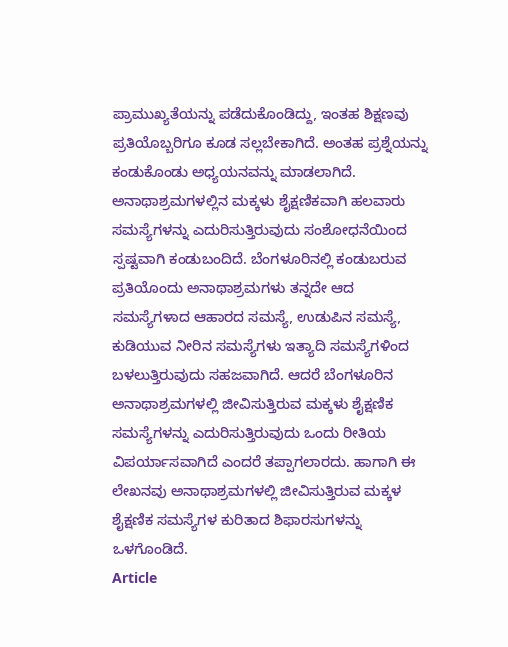ಪ್ರಾಮುಖ್ಯತೆಯನ್ನು ಪಡೆದುಕೊಂಡಿದ್ದು, ಇಂತಹ ಶಿಕ್ಷಣವು ಪ್ರತಿಯೊಬ್ಬರಿಗೂ ಕೂಡ ಸಲ್ಲಬೇಕಾಗಿದೆ. ಅಂತಹ ಪ್ರಶ್ನೆಯನ್ನು ಕಂಡುಕೊಂಡು ಅಧ್ಯಯನವನ್ನು ಮಾಡಲಾಗಿದೆ. ಅನಾಥಾಶ್ರಮಗಳಲ್ಲಿನ ಮಕ್ಕಳು ಶೈಕ್ಷಣಿಕವಾಗಿ ಹಲವಾರು ಸಮಸ್ಯೆಗಳನ್ನು ಎದುರಿಸುತ್ತಿರುವುದು ಸಂಶೋಧನೆಯಿಂದ ಸ್ಪಷ್ಟವಾಗಿ ಕಂಡುಬಂದಿದೆ. ಬೆಂಗಳೂರಿನಲ್ಲಿ ಕಂಡುಬರುವ ಪ್ರತಿಯೊಂದು ಅನಾಥಾಶ್ರಮಗಳು ತನ್ನದೇ ಆದ ಸಮಸ್ಯೆಗಳಾದ ಆಹಾರದ ಸಮಸ್ಯೆ, ಉಡುಪಿನ ಸಮಸ್ಯೆ, ಕುಡಿಯುವ ನೀರಿನ ಸಮಸ್ಯೆಗಳು ಇತ್ಯಾದಿ ಸಮಸ್ಯೆಗಳಿಂದ ಬಳಲುತ್ತಿರುವುದು ಸಹಜವಾಗಿದೆ. ಆದರೆ ಬೆಂಗಳೂರಿನ ಅನಾಥಾಶ್ರಮಗಳಲ್ಲಿ ಜೀವಿಸುತ್ತಿರುವ ಮಕ್ಕಳು ಶೈಕ್ಷಣಿಕ ಸಮಸ್ಯೆಗಳನ್ನು ಎದುರಿಸುತ್ತಿರುವುದು ಒಂದು ರೀತಿಯ ವಿಪರ್ಯಾಸವಾಗಿದೆ ಎಂದರೆ ತಪ್ಪಾಗಲಾರದು. ಹಾಗಾಗಿ ಈ ಲೇಖನವು ಅನಾಥಾಶ್ರಮಗಳಲ್ಲಿ ಜೀವಿಸುತ್ತಿರುವ ಮಕ್ಕಳ ಶೈಕ್ಷಣಿಕ ಸಮಸ್ಯೆಗಳ ಕುರಿತಾದ ಶಿಫಾರಸುಗಳನ್ನು ಒಳಗೊಂಡಿದೆ.
Article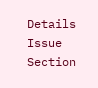Details
Issue
Section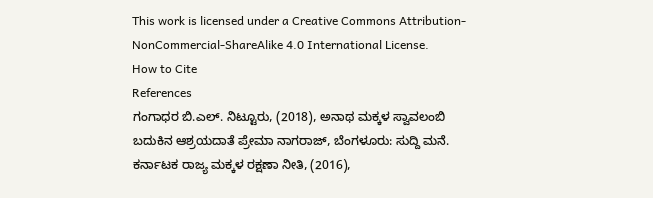This work is licensed under a Creative Commons Attribution-NonCommercial-ShareAlike 4.0 International License.
How to Cite
References
ಗಂಗಾಧರ ಬಿ.ಎಲ್. ನಿಟ್ಟೂರು, (2018), ಅನಾಥ ಮಕ್ಕಳ ಸ್ವಾವಲಂಬಿ ಬದುಕಿನ ಆಶ್ರಯದಾತೆ ಪ್ರೇಮಾ ನಾಗರಾಜ್, ಬೆಂಗಳೂರು: ಸುದ್ದಿ ಮನೆ.
ಕರ್ನಾಟಕ ರಾಜ್ಯ ಮಕ್ಕಳ ರಕ್ಷಣಾ ನೀತಿ, (2016),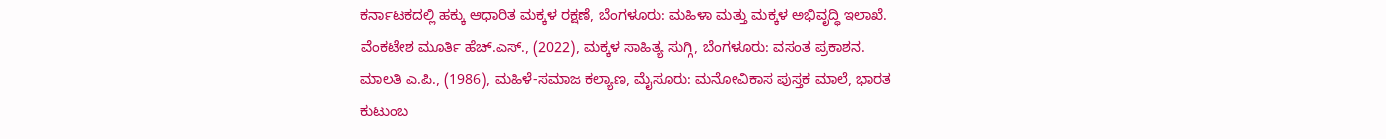ಕರ್ನಾಟಕದಲ್ಲಿ ಹಕ್ಕು ಆಧಾರಿತ ಮಕ್ಕಳ ರಕ್ಷಣೆ, ಬೆಂಗಳೂರು: ಮಹಿಳಾ ಮತ್ತು ಮಕ್ಕಳ ಅಭಿವೃದ್ಧಿ ಇಲಾಖೆ.
ವೆಂಕಟೇಶ ಮೂರ್ತಿ ಹೆಚ್.ಎಸ್., (2022), ಮಕ್ಕಳ ಸಾಹಿತ್ಯ ಸುಗ್ಗಿ, ಬೆಂಗಳೂರು: ವಸಂತ ಪ್ರಕಾಶನ.
ಮಾಲತಿ ಎ.ಪಿ., (1986), ಮಹಿಳೆ-ಸಮಾಜ ಕಲ್ಯಾಣ, ಮೈಸೂರು: ಮನೋವಿಕಾಸ ಪುಸ್ತಕ ಮಾಲೆ, ಭಾರತ ಕುಟುಂಬ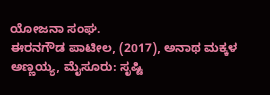ಯೋಜನಾ ಸಂಘ.
ಈರನಗೌಡ ಪಾಟೀಲ, (2017), ಅನಾಥ ಮಕ್ಕಳ ಅಣ್ಣಯ್ಯ, ಮೈಸೂರು: ಸೃಷ್ಟಿ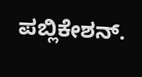ಪಬ್ಲಿಕೇಶನ್.